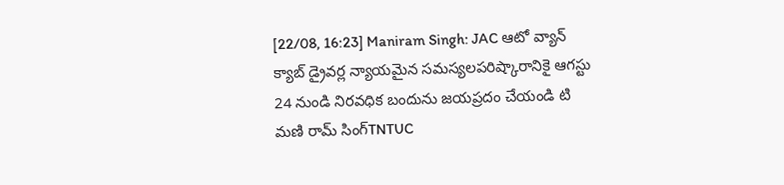[22/08, 16:23] Maniram Singh: JAC ఆటో వ్యాన్ క్యాబ్ డ్రైవర్ల న్యాయమైన సమస్యలపరిష్కారానికై ఆగస్టు 24 నుండి నిరవధిక బందును జయప్రదం చేయండి టి మణి రామ్ సింగ్TNTUC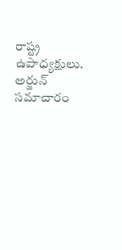రాష్ట్ర ఉపాధ్యక్షులు.
అర్జున్ సమాచారం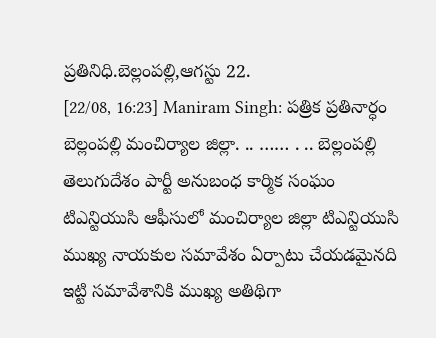ప్రతినిధి.బెల్లంపల్లి,ఆగస్టు 22.
[22/08, 16:23] Maniram Singh: పత్రిక ప్రతినార్ధం బెల్లంపల్లి మంచిర్యాల జిల్లా. .. …… . .. బెల్లంపల్లి తెలుగుదేశం పార్టీ అనుబంధ కార్మిక సంఘం టిఎన్టియుసి ఆఫీసులో మంచిర్యాల జిల్లా టిఎన్టియుసి ముఖ్య నాయకుల సమావేశం ఏర్పాటు చేయడమైనది ఇట్టి సమావేశానికి ముఖ్య అతిథిగా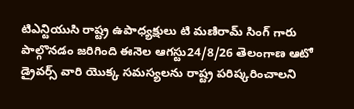టిఎన్టియుసి రాష్ట్ర ఉపాధ్యక్షులు టి మణిరామ్ సింగ్ గారు పాల్గొనడం జరిగింది ఈనెల ఆగస్టు24/8/26 తెలంగాణ ఆటో డ్రైవర్స్ వారి యొక్క సమస్యలను రాష్ట్ర పరిష్కరించాలని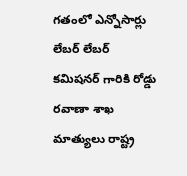గతంలో ఎన్నోసార్లు లేబర్ లేబర్ కమిషనర్ గారికి రోడ్డు రవాణా శాఖ మాత్యులు రాష్ట్ర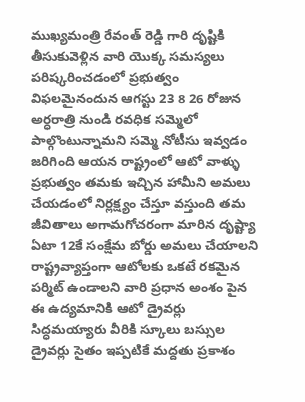ముఖ్యమంత్రి రేవంత్ రెడ్డి గారి దృష్టికి తీసుకువెళ్లిన వారి యొక్క సమస్యలు పరిష్కరించడంలో ప్రభుత్వం విఫలమైనందున ఆగస్టు 23 8 26 రోజున అర్ధరాత్రి నుండి రవధిక సమ్మెలో పాల్గొంటున్నామని సమ్మె నోటీసు ఇవ్వడం జరిగింది ఆయన రాష్ట్రంలో ఆటో వాళ్ళు ప్రభుత్వం తమకు ఇచ్చిన హామీని అమలు చేయడంలో నిర్లక్ష్యం చేస్తూ వస్తుంది తమ జీవితాలు అగామగోచరంగా మారిన దృష్ట్యా ఏటా 12కే సంక్షేమ బోర్డు అమలు చేయాలని రాష్ట్రవ్యాప్తంగా ఆటోలకు ఒకటే రకమైన పర్మిట్ ఉండాలని వారి ప్రధాన అంశం పైన ఈ ఉద్యమానికి ఆటో డ్రైవర్లు సిద్ధమయ్యారు వీరికి స్కూలు బస్సుల డ్రైవర్లు సైతం ఇప్పటికే మద్దతు ప్రకాశం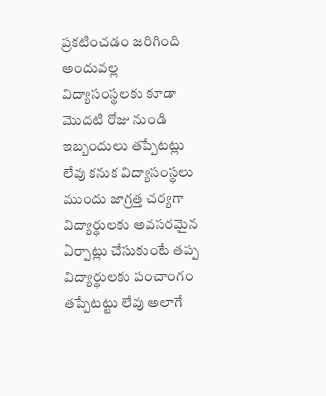ప్రకటించడం జరిగింది అందువల్ల విద్యాసంస్థలకు కూడా మొదటి రోజు నుండి ఇబ్బందులు తప్పేటట్లు లేవు కనుక విద్యాసంస్థలు ముందు జాగ్రత్త చర్యగా విద్యార్థులకు అవసరమైన ఏర్పాట్లు చేసుకుంటే తప్ప విద్యార్థులకు పంచాంగం తప్పేటట్టు లేవు అలాగే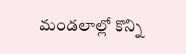మండలాల్లో కొన్ని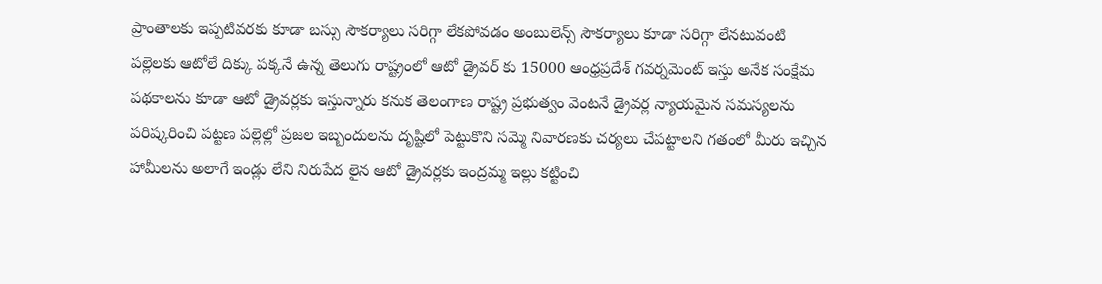ప్రాంతాలకు ఇప్పటివరకు కూడా బస్సు సౌకర్యాలు సరిగ్గా లేకపోవడం అంబులెన్స్ సౌకర్యాలు కూడా సరిగ్గా లేనటువంటి పల్లెలకు ఆటోలే దిక్కు పక్కనే ఉన్న తెలుగు రాష్ట్రంలో ఆటో డ్రైవర్ కు 15000 ఆంధ్రప్రదేశ్ గవర్నమెంట్ ఇస్తు అనేక సంక్షేమ పథకాలను కూడా ఆటో డ్రైవర్లకు ఇస్తున్నారు కనుక తెలంగాణ రాష్ట్ర ప్రభుత్వం వెంటనే డ్రైవర్ల న్యాయమైన సమస్యలను పరిష్కరించి పట్టణ పల్లెల్లో ప్రజల ఇబ్బందులను దృష్టిలో పెట్టుకొని సమ్మె నివారణకు చర్యలు చేపట్టాలని గతంలో మీరు ఇచ్చిన హామీలను అలాగే ఇండ్లు లేని నిరుపేద లైన ఆటో డ్రైవర్లకు ఇంద్రమ్మ ఇల్లు కట్టించి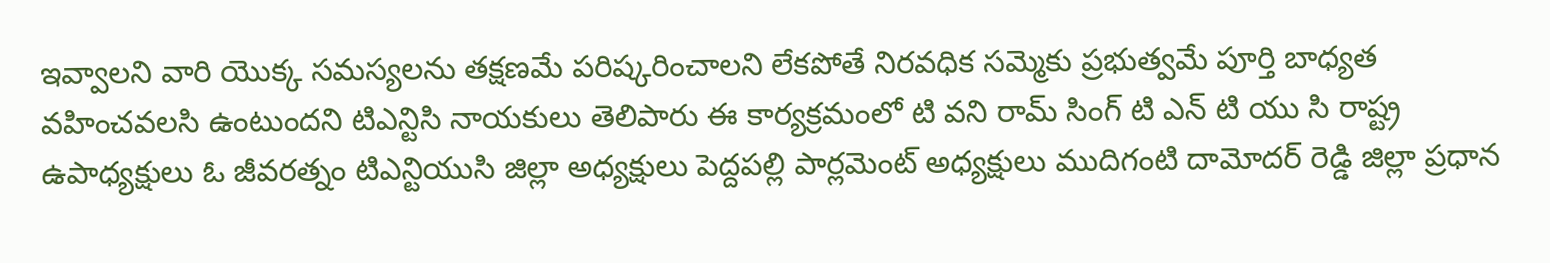ఇవ్వాలని వారి యొక్క సమస్యలను తక్షణమే పరిష్కరించాలని లేకపోతే నిరవధిక సమ్మెకు ప్రభుత్వమే పూర్తి బాధ్యత వహించవలసి ఉంటుందని టిఎన్టిసి నాయకులు తెలిపారు ఈ కార్యక్రమంలో టి వని రామ్ సింగ్ టి ఎన్ టి యు సి రాష్ట్ర ఉపాధ్యక్షులు ఓ జీవరత్నం టిఎన్టియుసి జిల్లా అధ్యక్షులు పెద్దపల్లి పార్లమెంట్ అధ్యక్షులు ముదిగంటి దామోదర్ రెడ్డి జిల్లా ప్రధాన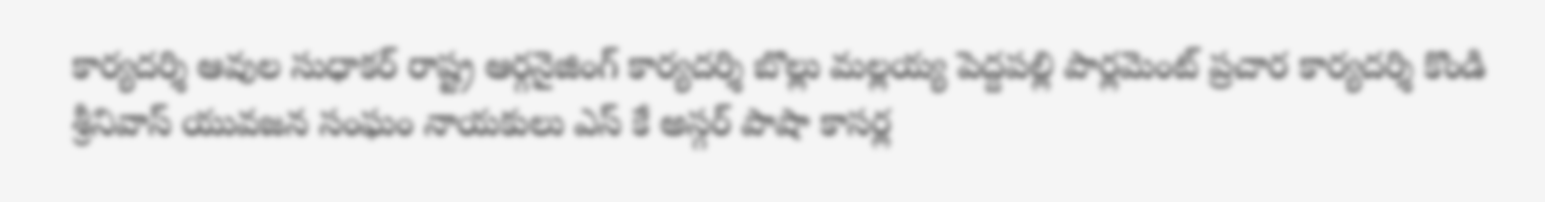కార్యదర్శి ఆవుల సుధాకర్ రాష్ట్ర ఆర్గనైజింగ్ కార్యదర్శి బొల్లు మల్లయ్య పెద్దపల్లి పార్లమెంట్ ప్రచార కార్యదర్శి కొండి శ్రీనివాస్ యువజన సంఘం నాయకులు ఎస్ కే అస్గర్ పాషా కాసర్ల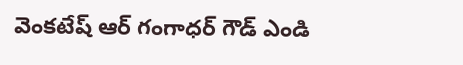వెంకటేష్ ఆర్ గంగాధర్ గౌడ్ ఎండి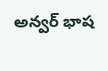అన్వర్ భాష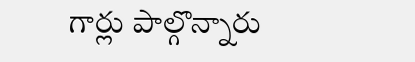గార్లు పాల్గొన్నారు